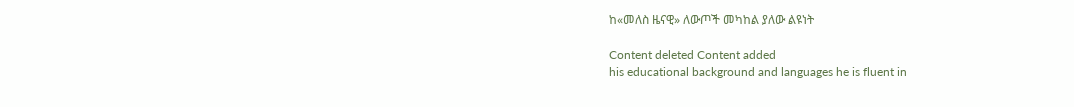ከ«መለስ ዜናዊ» ለውጦች መካከል ያለው ልዩነት

Content deleted Content added
his educational background and languages he is fluent in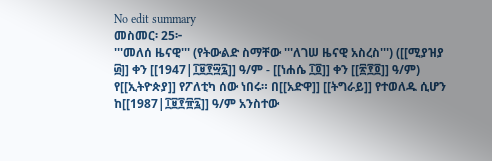No edit summary
መስመር፡ 25፦
'''መለሰ ዜናዊ''' (የትውልድ ስማቸው '''ለገሠ ዜናዊ አስረስ''') ([[ሚያዝያ ፴]] ቀን [[1947|፲፱፻፵፯]] ዓ/ም - [[ነሐሴ ፲፬]] ቀን [[፳፻፬]] ዓ/ም) የ[[ኢትዮጵያ]] የፖለቲካ ሰው ነበሩ። በ[[አድዋ]] [[ትግራይ]] የተወለዱ ሲሆን ከ[[1987|፲፱፻፹፯]] ዓ/ም አንስተው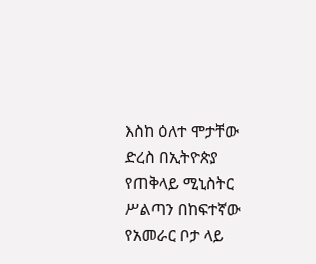እስከ ዕለተ ሞታቸው ድረስ በኢትዮጵያ የጠቅላይ ሚኒስትር ሥልጣን በከፍተኛው የአመራር ቦታ ላይ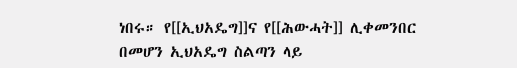ነበሩ። የ[[ኢህአዴግ]]ና የ[[ሕውሓት]] ሊቀመንበር በመሆን ኢህአዴግ ስልጣን ላይ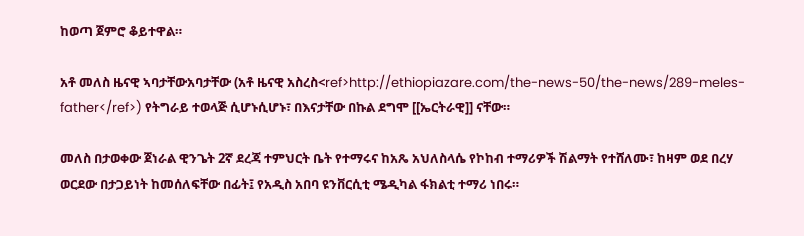ከወጣ ጀምሮ ቆይተዋል።

አቶ መለስ ዜናዊ ኣባታቸውአባታቸው (አቶ ዜናዊ አስረስ<ref>http://ethiopiazare.com/the-news-50/the-news/289-meles-father</ref>) የትግራይ ተወላጅ ሲሆኑሲሆኑ፣ በእናታቸው በኩል ደግሞ [[ኤርትራዊ]] ናቸው።

መለስ በታወቀው ጀነራል ዊንጌት 2ኛ ደረጃ ተምህርት ቤት የተማሩና ከአጼ አህለስላሴ የኮከብ ተማሪዎች ሽልማት የተሸለሙ፣ ከዛም ወደ በረሃ ወርደው በታጋይነት ከመሰለፍቸው በፊት፤ የአዲስ አበባ ዩንቨርሲቲ ሜዲካል ፋክልቲ ተማሪ ነበሩ።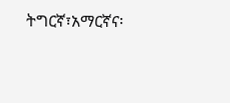ትግርኛ፣አማርኛና፡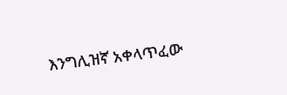እንግሊዝኛ አቀላጥፈው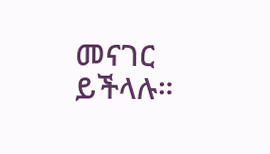መናገር ይችላሉ።